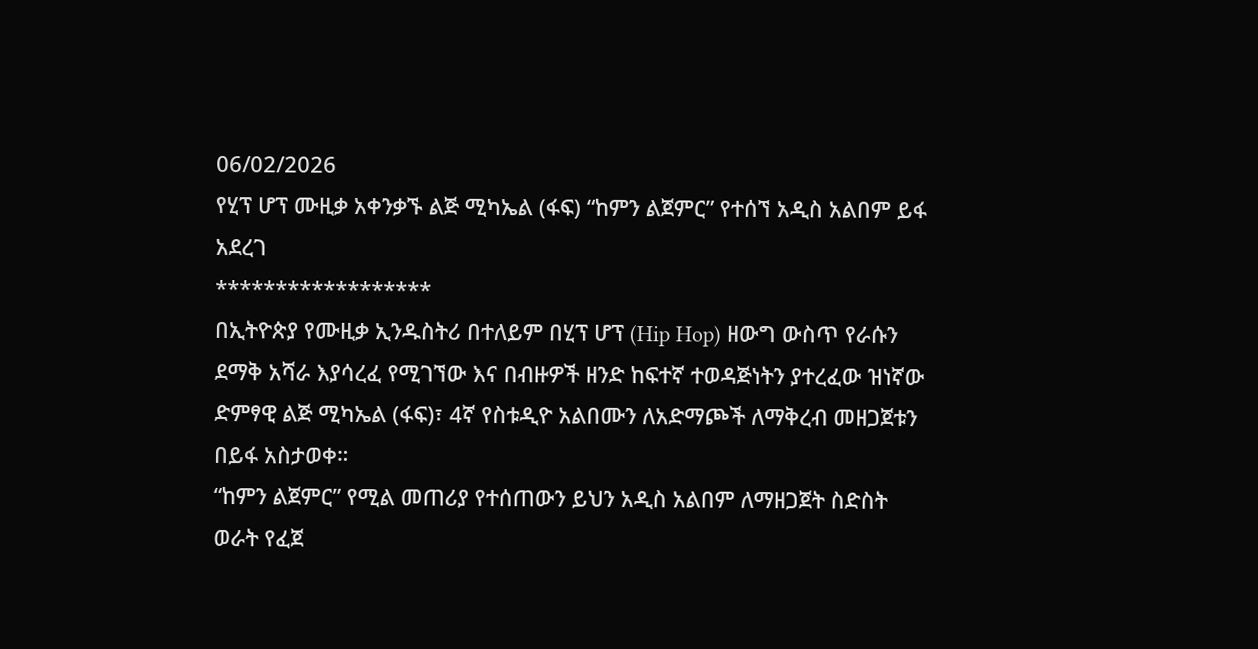06/02/2026
የሂፕ ሆፕ ሙዚቃ አቀንቃኙ ልጅ ሚካኤል (ፋፍ) “ከምን ልጀምር” የተሰኘ አዲስ አልበም ይፋ አደረገ
******************
በኢትዮጵያ የሙዚቃ ኢንዱስትሪ በተለይም በሂፕ ሆፕ (Hip Hop) ዘውግ ውስጥ የራሱን ደማቅ አሻራ እያሳረፈ የሚገኘው እና በብዙዎች ዘንድ ከፍተኛ ተወዳጅነትን ያተረፈው ዝነኛው ድምፃዊ ልጅ ሚካኤል (ፋፍ)፣ 4ኛ የስቱዲዮ አልበሙን ለአድማጮች ለማቅረብ መዘጋጀቱን በይፋ አስታወቀ።
“ከምን ልጀምር” የሚል መጠሪያ የተሰጠውን ይህን አዲስ አልበም ለማዘጋጀት ስድስት ወራት የፈጀ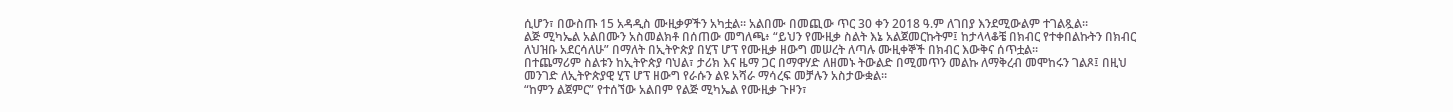ሲሆን፣ በውስጡ 15 አዳዲስ ሙዚቃዎችን አካቷል። አልበሙ በመጪው ጥር 30 ቀን 2018 ዓ.ም ለገበያ እንደሚውልም ተገልጿል።
ልጅ ሚካኤል አልበሙን አስመልክቶ በሰጠው መግለጫ፥ “ይህን የሙዚቃ ስልት እኔ አልጀመርኩትም፤ ከታላላቆቼ በክብር የተቀበልኩትን በክብር ለህዝቡ አደርሳለሁ” በማለት በኢትዮጵያ በሂፕ ሆፕ የሙዚቃ ዘውግ መሠረት ለጣሉ ሙዚቀኞች በክብር እውቅና ሰጥቷል።
በተጨማሪም ስልቱን ከኢትዮጵያ ባህል፣ ታሪክ እና ዜማ ጋር በማዋሃድ ለዘመኑ ትውልድ በሚመጥን መልኩ ለማቅረብ መሞከሩን ገልጾ፤ በዚህ መንገድ ለኢትዮጵያዊ ሂፕ ሆፕ ዘውግ የራሱን ልዩ አሻራ ማሳረፍ መቻሉን አስታውቋል።
“ከምን ልጀምር” የተሰኘው አልበም የልጅ ሚካኤል የሙዚቃ ጉዞን፣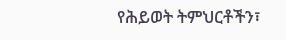የሕይወት ትምህርቶችን፣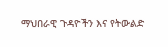ማህበራዊ ጉዳዮችን እና የትውልድ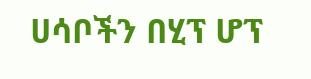ሀሳቦችን በሂፕ ሆፕ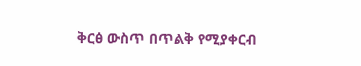ቅርፅ ውስጥ በጥልቅ የሚያቀርብ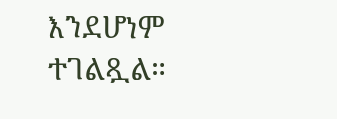እንደሆነም ተገልጿል።